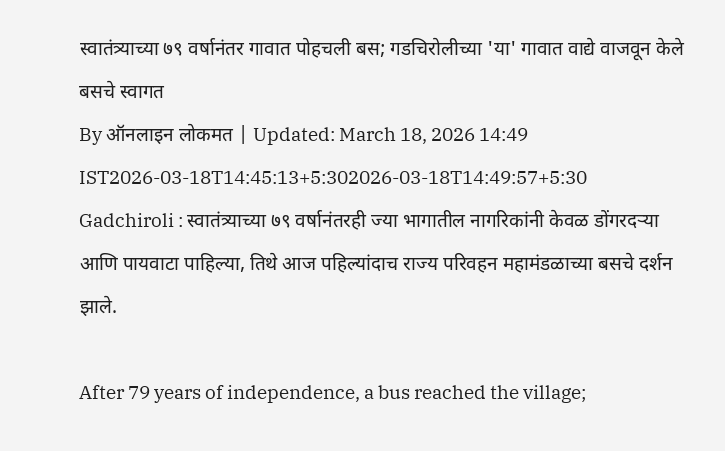स्वातंत्र्याच्या ७९ वर्षानंतर गावात पोहचली बस; गडचिरोलीच्या 'या' गावात वाद्ये वाजवून केले बसचे स्वागत
By ऑनलाइन लोकमत | Updated: March 18, 2026 14:49 IST2026-03-18T14:45:13+5:302026-03-18T14:49:57+5:30
Gadchiroli : स्वातंत्र्याच्या ७९ वर्षानंतरही ज्या भागातील नागरिकांनी केवळ डोंगरदऱ्या आणि पायवाटा पाहिल्या, तिथे आज पहिल्यांदाच राज्य परिवहन महामंडळाच्या बसचे दर्शन झाले.

After 79 years of independence, a bus reached the village;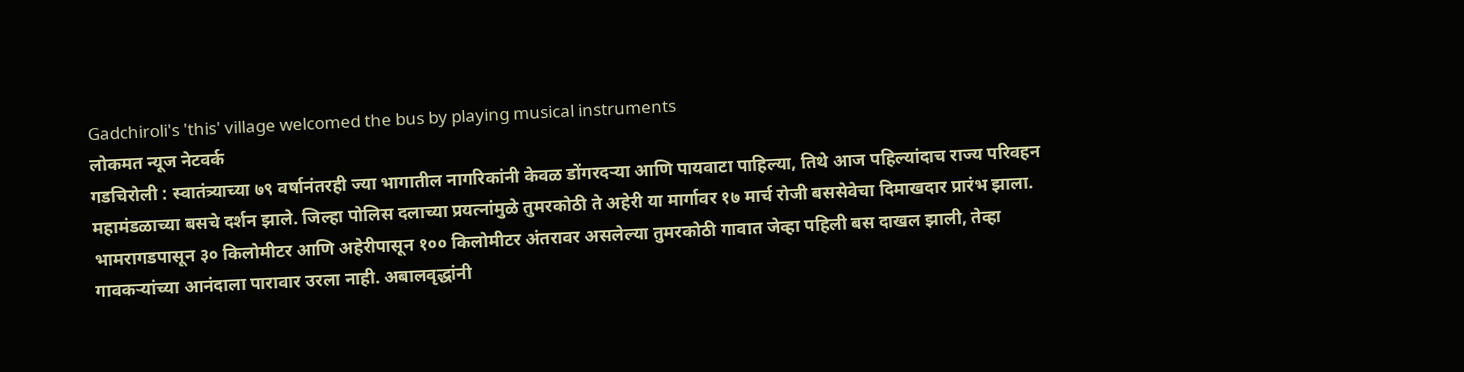Gadchiroli's 'this' village welcomed the bus by playing musical instruments
लोकमत न्यूज नेटवर्क
गडचिरोली : स्वातंत्र्याच्या ७९ वर्षानंतरही ज्या भागातील नागरिकांनी केवळ डोंगरदऱ्या आणि पायवाटा पाहिल्या, तिथे आज पहिल्यांदाच राज्य परिवहन महामंडळाच्या बसचे दर्शन झाले. जिल्हा पोलिस दलाच्या प्रयत्नांमुळे तुमरकोठी ते अहेरी या मार्गावर १७ मार्च रोजी बससेवेचा दिमाखदार प्रारंभ झाला.
भामरागडपासून ३० किलोमीटर आणि अहेरीपासून १०० किलोमीटर अंतरावर असलेल्या तुमरकोठी गावात जेव्हा पहिली बस दाखल झाली, तेव्हा गावकऱ्यांच्या आनंदाला पारावार उरला नाही. अबालवृद्धांनी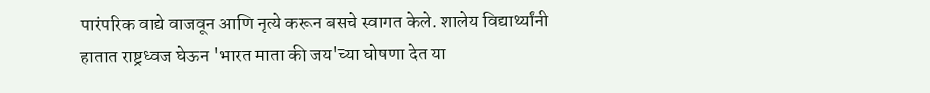पारंपरिक वाद्ये वाजवून आणि नृत्ये करून बसचे स्वागत केले. शालेय विद्यार्थ्यांनी हातात राष्ट्रध्वज घेऊन 'भारत माता की जय'च्या घोषणा देत या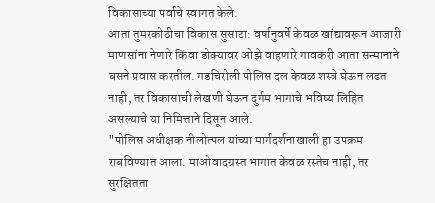विकासाच्या पर्वाचे स्वागत केले.
आता तुमरकोठीचा विकास सुसाटा: वर्षानुवर्षे केवळ खांद्यावरून आजारी माणसांना नेणारे किंवा डोक्यावर ओझे वाहणारे गावकरी आता सन्मानाने बसने प्रवास करतील. गडचिरोली पोलिस दल केवळ शस्त्रे घेऊन लढत नाही, तर विकासाची लेखणी घेऊन दुर्गम भागाचे भविष्य लिहित असल्याचे या निमित्ताने दिसून आले.
"पोलिस अधीक्षक नीलोत्पल यांच्या मार्गदर्शनाखाली हा उपक्रम राबविण्यात आला. माओवादग्रस्त भागात केवळ रस्तेच नाही, तर सुरक्षितता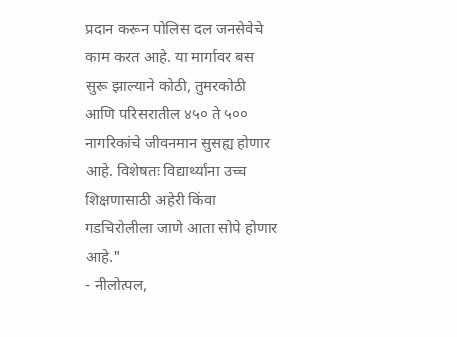प्रदान करून पोलिस दल जनसेवेचे काम करत आहे. या मार्गावर बस सुरू झाल्याने कोठी, तुमरकोठी आणि परिसरातील ४५० ते ५०० नागरिकांचे जीवनमान सुसह्य होणार आहे. विशेषतः विद्यार्थ्यांना उच्च शिक्षणासाठी अहेरी किंवा गडचिरोलीला जाणे आता सोपे होणार आहे."
- नीलोत्पल,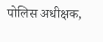पोलिस अधीक्षक,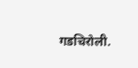गडचिरोली.